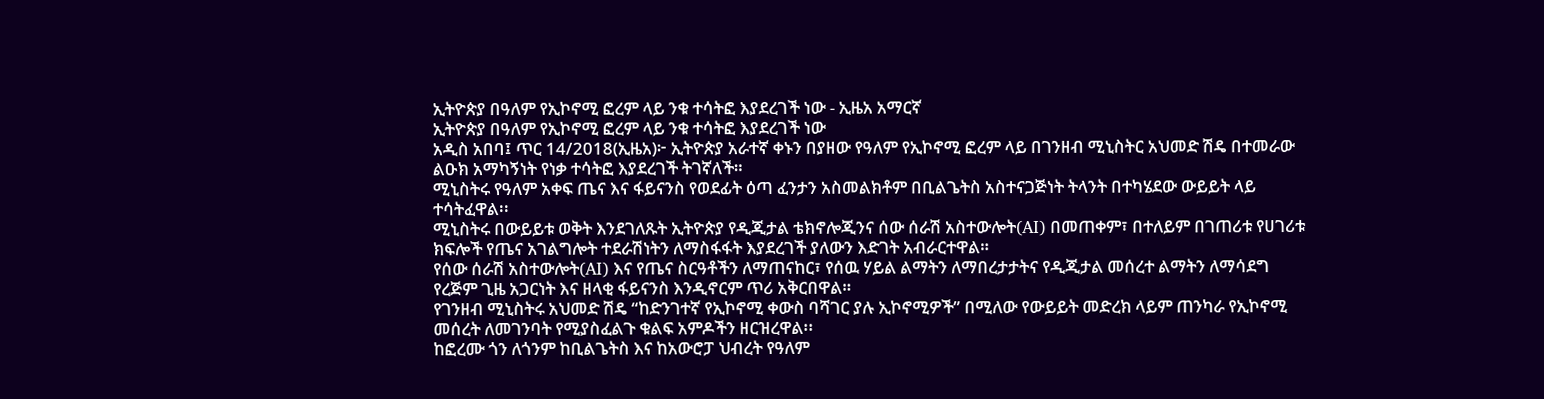ኢትዮጵያ በዓለም የኢኮኖሚ ፎረም ላይ ንቁ ተሳትፎ እያደረገች ነው - ኢዜአ አማርኛ
ኢትዮጵያ በዓለም የኢኮኖሚ ፎረም ላይ ንቁ ተሳትፎ እያደረገች ነው
አዲስ አበባ፤ ጥር 14/2018(ኢዜአ)፦ ኢትዮጵያ አራተኛ ቀኑን በያዘው የዓለም የኢኮኖሚ ፎረም ላይ በገንዘብ ሚኒስትር አህመድ ሽዴ በተመራው ልዑክ አማካኝነት የነቃ ተሳትፎ እያደረገች ትገኛለች።
ሚኒስትሩ የዓለም አቀፍ ጤና እና ፋይናንስ የወደፊት ዕጣ ፈንታን አስመልክቶም በቢልጌትስ አስተናጋጅነት ትላንት በተካሄደው ውይይት ላይ ተሳትፈዋል፡፡
ሚኒስትሩ በውይይቱ ወቅት እንደገለጹት ኢትዮጵያ የዲጂታል ቴክኖሎጂንና ሰው ሰራሽ አስተውሎት(AI) በመጠቀም፣ በተለይም በገጠሪቱ የሀገሪቱ ክፍሎች የጤና አገልግሎት ተደራሽነትን ለማስፋፋት እያደረገች ያለውን እድገት አብራርተዋል።
የሰው ሰራሽ አስተውሎት(AI) እና የጤና ስርዓቶችን ለማጠናከር፣ የሰዉ ሃይል ልማትን ለማበረታታትና የዲጂታል መሰረተ ልማትን ለማሳደግ የረጅም ጊዜ አጋርነት እና ዘላቂ ፋይናንስ እንዲኖርም ጥሪ አቅርበዋል።
የገንዘብ ሚኒስትሩ አህመድ ሽዴ “ከድንገተኛ የኢኮኖሚ ቀውስ ባሻገር ያሉ ኢኮኖሚዎች” በሚለው የውይይት መድረክ ላይም ጠንካራ የኢኮኖሚ መሰረት ለመገንባት የሚያስፈልጉ ቁልፍ አምዶችን ዘርዝረዋል፡፡
ከፎረሙ ጎን ለጎንም ከቢልጌትስ እና ከአውሮፓ ህብረት የዓለም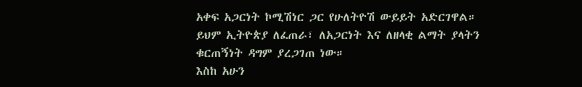አቀፍ አጋርነት ኮሚሽነር ጋር የሁለትዮሽ ውይይት አድርገዋል።
ይህም ኢትዮጵያ ለፈጠራ፣ ለአጋርነት እና ለዘላቂ ልማት ያላትን ቁርጠኝነት ዳግም ያረጋገጠ ነው።
እስከ አሁን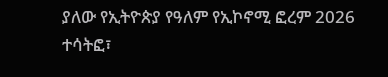ያለው የኢትዮጵያ የዓለም የኢኮኖሚ ፎረም 2026 ተሳትፎ፣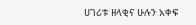ሀገሪቱ ዘላቂና ሁሉን አቀፍ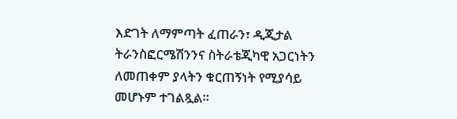እድገት ለማምጣት ፈጠራን፣ ዲጂታል ትራንስፎርሜሽንንና ስትራቴጂካዊ አጋርነትን ለመጠቀም ያላትን ቁርጠኝነት የሚያሳይ መሆኑም ተገልጿል።